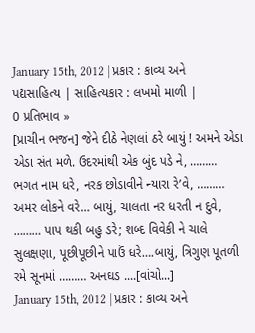January 15th, 2012 | પ્રકાર : કાવ્ય અને પદ્યસાહિત્ય | સાહિત્યકાર : લખમો માળી |
0 પ્રતિભાવ »
[પ્રાચીન ભજન] જેને દીઠે નેણલાં ઠરે બાયું ! અમને એડા એડા સંત મળે. ઉદરમાંથી એક બુંદ પડે ને, ……… ભગત નામ ધરે, નરક છોડાવીને ન્યારા રે’વે, ……… અમર લોકને વરે… બાયું, ચાલતા નર ધરતી ન દુવે, ……… પાપ થકી બહુ ડરે; શબ્દ વિવેકી ને ચાલે સુલક્ષણા, પૂછીપૂછીને પાઉં ધરે….બાયું, ત્રિગુણ પૂતળી રમે સૂનમાં ……… અનઘડ ....[વાંચો...]
January 15th, 2012 | પ્રકાર : કાવ્ય અને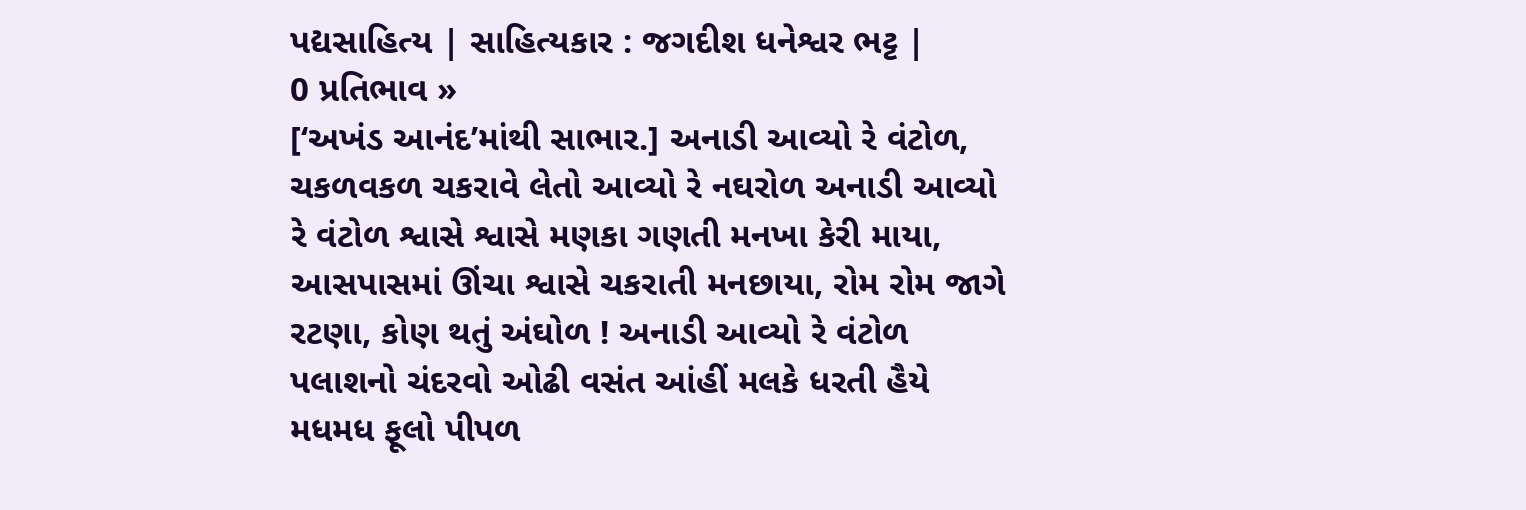પદ્યસાહિત્ય | સાહિત્યકાર : જગદીશ ધનેશ્વર ભટ્ટ |
0 પ્રતિભાવ »
[‘અખંડ આનંદ’માંથી સાભાર.] અનાડી આવ્યો રે વંટોળ, ચકળવકળ ચકરાવે લેતો આવ્યો રે નઘરોળ અનાડી આવ્યો રે વંટોળ શ્વાસે શ્વાસે મણકા ગણતી મનખા કેરી માયા, આસપાસમાં ઊંચા શ્વાસે ચકરાતી મનછાયા, રોમ રોમ જાગે રટણા, કોણ થતું અંઘોળ ! અનાડી આવ્યો રે વંટોળ પલાશનો ચંદરવો ઓઢી વસંત આંહીં મલકે ધરતી હૈયે મધમધ ફૂલો પીપળ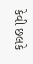કેવી છલકે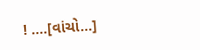! ....[વાંચો...]